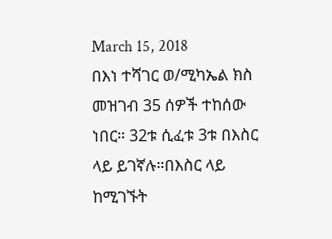March 15, 2018
በእነ ተሻገር ወ/ሚካኤል ክስ መዝገብ 35 ሰዎች ተከሰው ነበር። 32ቱ ሲፈቱ 3ቱ በእስር ላይ ይገኛሉ።በእስር ላይ ከሚገኙት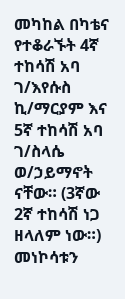መካከል በካቴና የተቆራኙት 4ኛ ተከሳሽ አባ ገ/እየሱስ ኪ/ማርያም እና 5ኛ ተከሳሽ አባ ገ/ስላሴ ወ/ኃይማኖት ናቸው። (3ኛው 2ኛ ተከሳሽ ነጋ ዘላለም ነው።)
መነኮሳቱን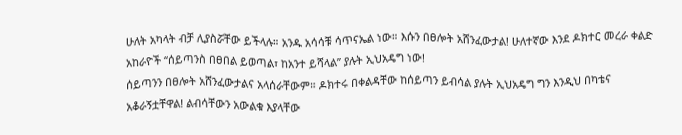ሁለት አካላት ብቻ ሊያስሯቸው ይችላሉ። አንዱ አሳሳቹ ሳጥናኤል ነው። እሱን በፀሎት አሸንፈውታል! ሁለተኛው እንደ ዶክተር መረራ ቀልድ አከራዮች “ሰይጣንስ በፀበል ይወጣል፣ ከአንተ ይሻላል” ያሉት ኢህአዴግ ነው!
ሰይጣንን በፀሎት አሸንፈውታልና አላሰራቸውም። ዶክተሩ በቀልዳቸው ከሰይጣን ይብሳል ያሉት ኢህአዴግ ግን እንዲህ በካቴና አቆራኝቷቸዋል! ልብሳቸውን አውልቁ እያላቸው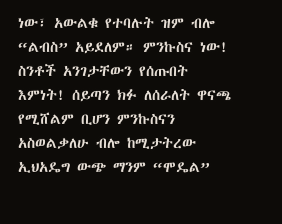ነው፣ አውልቁ የተባሉት ዝም ብሎ “ልብስ” አይደለም። ምንኩስና ነው! ስንቶች አንገታቸውን የሰጡበት እምነት! ሰይጣን ክፉ ለሰራለት ዋናጫ የሚሸልም ቢሆን ምንኩስናን አስወልቃለሁ ብሎ ከሚታትረው ኢህአዴግ ውጭ ማንም “ሞዴል”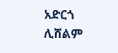አድርጎ ሊሸልም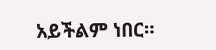አይችልም ነበር።